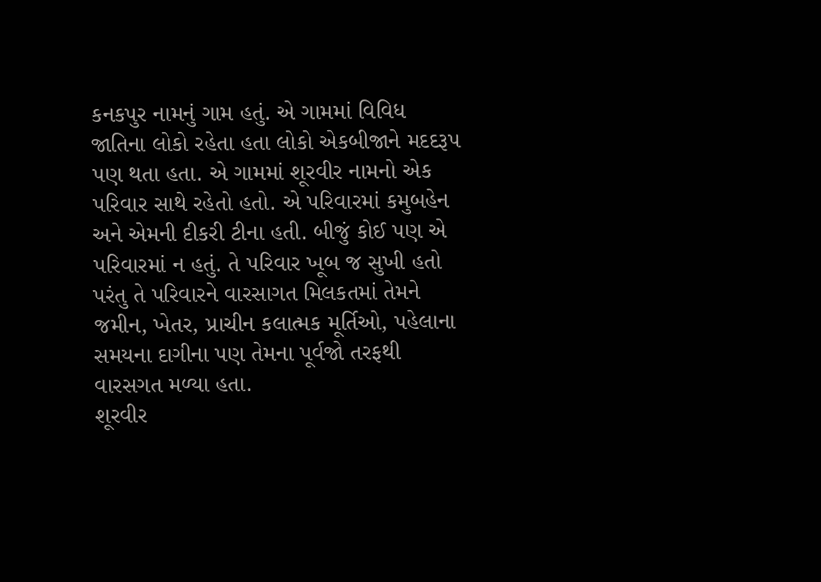કનકપુર નામનું ગામ હતું. એ ગામમાં વિવિધ જાતિના લોકો રહેતા હતા લોકો એકબીજાને મદદરૂપ પણ થતા હતા. એ ગામમાં શૂરવીર નામનો એક પરિવાર સાથે રહેતો હતો. એ પરિવારમાં કમુબહેન અને એમની દીકરી ટીના હતી. બીજું કોઈ પણ એ પરિવારમાં ન હતું. તે પરિવાર ખૂબ જ સુખી હતો પરંતુ તે પરિવારને વારસાગત મિલકતમાં તેમને જમીન, ખેતર, પ્રાચીન કલાત્મક મૂર્તિઓ, પહેલાના સમયના દાગીના પણ તેમના પૂર્વજો તરફથી વારસગત મળ્યા હતા.
શૂરવીર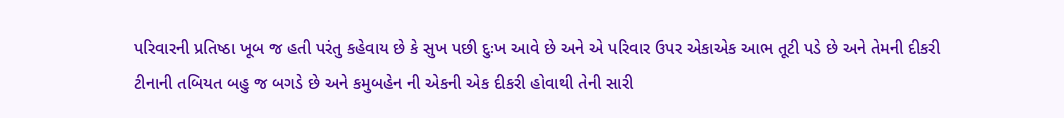પરિવારની પ્રતિષ્ઠા ખૂબ જ હતી પરંતુ કહેવાય છે કે સુખ પછી દુઃખ આવે છે અને એ પરિવાર ઉપર એકાએક આભ તૂટી પડે છે અને તેમની દીકરી ટીનાની તબિયત બહુ જ બગડે છે અને કમુબહેન ની એકની એક દીકરી હોવાથી તેની સારી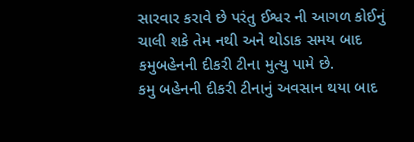સારવાર કરાવે છે પરંતુ ઈશ્વર ની આગળ કોઈનું ચાલી શકે તેમ નથી અને થોડાક સમય બાદ કમુબહેનની દીકરી ટીના મુત્યુ પામે છે.
કમુ બહેનની દીકરી ટીનાનું અવસાન થયા બાદ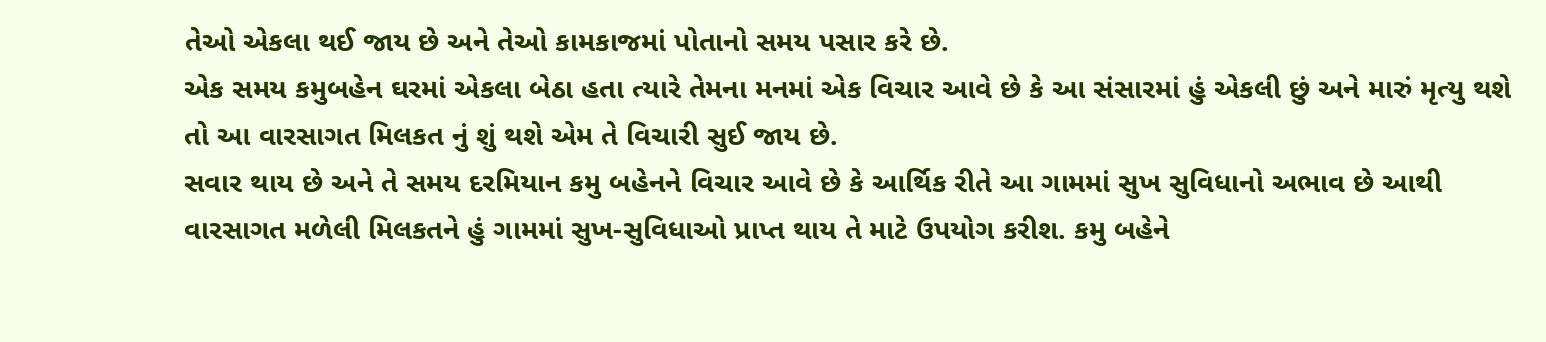તેઓ એકલા થઈ જાય છે અને તેઓ કામકાજમાં પોતાનો સમય પસાર કરે છે.
એક સમય કમુબહેન ઘરમાં એકલા બેઠા હતા ત્યારે તેમના મનમાં એક વિચાર આવે છે કે આ સંસારમાં હું એકલી છું અને મારું મૃત્યુ થશે તો આ વારસાગત મિલકત નું શું થશે એમ તે વિચારી સુઈ જાય છે.
સવાર થાય છે અને તે સમય દરમિયાન કમુ બહેનને વિચાર આવે છે કે આર્થિક રીતે આ ગામમાં સુખ સુવિધાનો અભાવ છે આથી વારસાગત મળેલી મિલકતને હું ગામમાં સુખ-સુવિધાઓ પ્રાપ્ત થાય તે માટે ઉપયોગ કરીશ. કમુ બહેને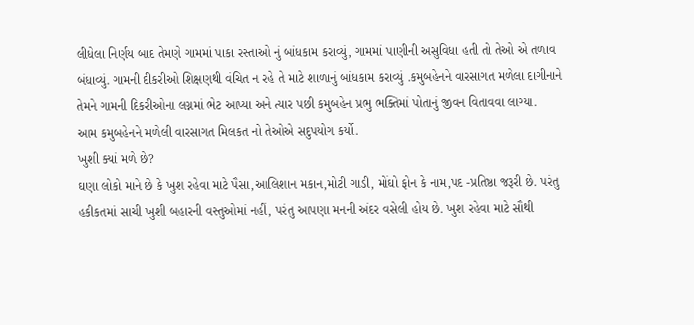લીધેલા નિર્ણય બાદ તેમણે ગામમાં પાકા રસ્તાઓ નું બાંધકામ કરાવ્યું, ગામમાં પાણીની અસુવિધા હતી તો તેઓ એ તળાવ બંધાવ્યું. ગામની દીકરીઓ શિક્ષણથી વંચિત ન રહે તે માટે શાળાનું બાંધકામ કરાવ્યું .કમુબહેનને વારસાગત મળેલા દાગીનાને તેમને ગામની દિકરીઓના લગ્નમાં ભેટ આપ્યા અને ત્યાર પછી કમુબહેન પ્રભુ ભક્તિમાં પોતાનું જીવન વિતાવવા લાગ્યા.
આમ કમુબહેનને મળેલી વારસાગત મિલકત નો તેઓએ સદુપયોગ કર્યો.
ખુશી ક્યાં મળે છે?
ઘણા લોકો માને છે કે ખુશ રહેવા માટે પૈસા,આલિશાન મકાન,મોટી ગાડી, મોંઘો ફોન કે નામ,પદ -પ્રતિષ્ઠા જરૂરી છે. પરંતુ હકીકતમાં સાચી ખુશી બહારની વસ્તુઓમાં નહીં, પરંતુ આપણા મનની અંદર વસેલી હોય છે. ખુશ રહેવા માટે સૌથી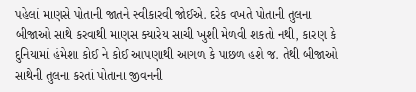પહેલાં માણસે પોતાની જાતને સ્વીકારવી જોઈએ. દરેક વખતે પોતાની તુલના બીજાઓ સાથે કરવાથી માણસ ક્યારેય સાચી ખુશી મેળવી શકતો નથી, કારણ કે દુનિયામાં હંમેશા કોઈ ને કોઈ આપણાથી આગળ કે પાછળ હશે જ. તેથી બીજાઓ સાથેની તુલના કરતાં પોતાના જીવનની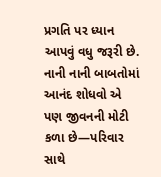પ્રગતિ પર ધ્યાન આપવું વધુ જરૂરી છે. નાની નાની બાબતોમાં આનંદ શોધવો એ પણ જીવનની મોટી કળા છે—પરિવાર સાથે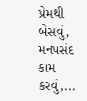પ્રેમથી બેસવું, મનપસંદ કામ કરવું,...